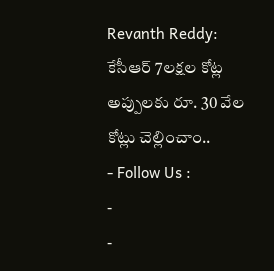Revanth Reddy: కేసీఆర్ 7లక్షల కోట్ల అప్పులకు రూ. 30 వేల కోట్లు చెల్లించాం..
- Follow Us :
-
-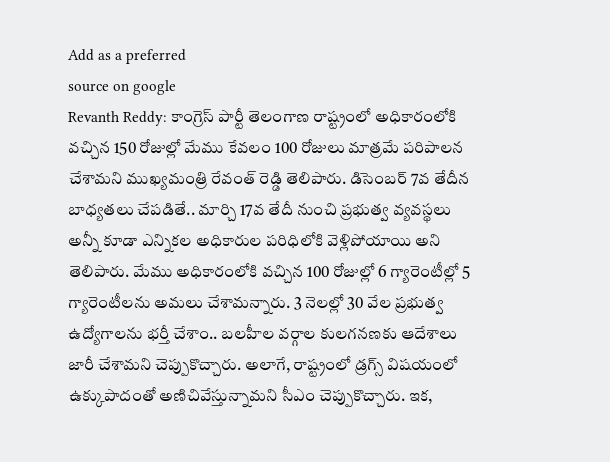Add as a preferred
source on google
Revanth Reddy: కాంగ్రెస్ పార్టీ తెలంగాణ రాష్ట్రంలో అధికారంలోకి వచ్చిన 150 రోజుల్లో మేము కేవలం 100 రోజులు మాత్రమే పరిపాలన చేశామని ముఖ్యమంత్రి రేవంత్ రెడ్డి తెలిపారు. డిసెంబర్ 7వ తేదీన బాధ్యతలు చేపడితే.. మార్చి 17వ తేదీ నుంచి ప్రభుత్వ వ్యవస్థలు అన్నీ కూడా ఎన్నికల అధికారుల పరిధిలోకి వెళ్లిపోయాయి అని తెలిపారు. మేము అధికారంలోకి వచ్చిన 100 రోజుల్లో 6 గ్యారెంటీల్లో 5 గ్యారెంటీలను అమలు చేశామన్నారు. 3 నెలల్లో 30 వేల ప్రభుత్వ ఉద్యోగాలను భర్తీ చేశాం.. బలహీల వర్గాల కులగనణకు ఆదేశాలు జారీ చేశామని చెప్పుకొచ్చారు. అలాగే, రాష్ట్రంలో డ్రగ్స్ విషయంలో ఉక్కుపాదంతో అణిచివేస్తున్నామని సీఎం చెప్పుకొచ్చారు. ఇక,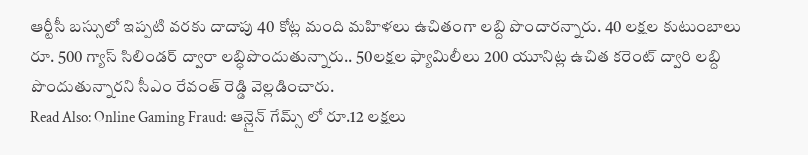ఆర్టీసీ బస్సులో ఇప్పటి వరకు దాదాపు 40 కోట్ల మంది మహిళలు ఉచితంగా లబ్ది పొందారన్నారు. 40 లక్షల కుటుంబాలు రూ. 500 గ్యాస్ సిలిండర్ ద్వారా లబ్ధిపొందుతున్నారు.. 50లక్షల ఫ్యామిలీలు 200 యూనిట్ల ఉచిత కరెంట్ ద్వారి లబ్ది పొందుతున్నారని సీఎం రేవంత్ రెడ్డి వెల్లడించారు.
Read Also: Online Gaming Fraud: ఆన్లైన్ గేమ్స్ లో రూ.12 లక్షలు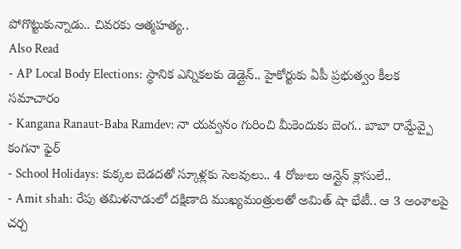పోగొట్టుకున్నాడు.. చివరకు ఆత్మహత్య..
Also Read
- AP Local Body Elections: స్థానిక ఎన్నికలకు డెడ్లైన్.. హైకోర్టుకు ఏపీ ప్రభుత్వం కీలక సమాచారం
- Kangana Ranaut-Baba Ramdev: నా యవ్వనం గురించి మీకెందుకు బెంగ.. బాబా రామ్దేవ్పై కంగనా ఫైర్
- School Holidays: కుక్కల బెడదతో స్కూళ్లకు సెలవులు.. 4 రోజులు ఆన్లైన్ క్లాసులే..
- Amit shah: రేపు తమిళనాడులో దక్షిణాది ముఖ్యమంత్రులతో అమిత్ షా భేటీ.. ఆ 3 అంశాలపై చర్చ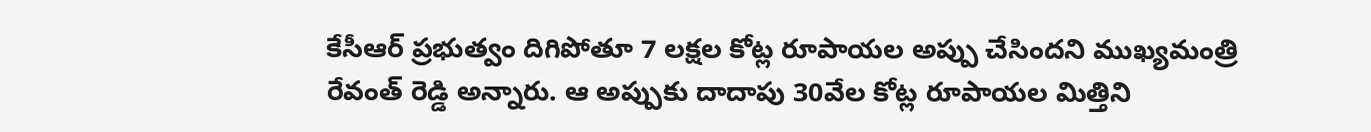కేసీఆర్ ప్రభుత్వం దిగిపోతూ 7 లక్షల కోట్ల రూపాయల అప్పు చేసిందని ముఖ్యమంత్రి రేవంత్ రెడ్డి అన్నారు. ఆ అప్పుకు దాదాపు 30వేల కోట్ల రూపాయల మిత్తిని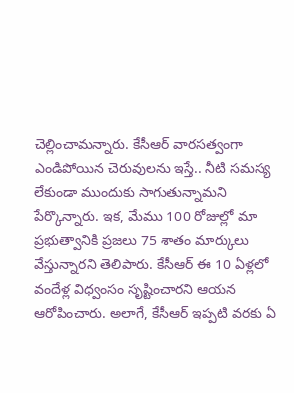చెల్లించామన్నారు. కేసీఆర్ వారసత్వంగా ఎండిపోయిన చెరువులను ఇస్తే.. నీటి సమస్య లేకుండా ముందుకు సాగుతున్నామని పేర్కొన్నారు. ఇక, మేము 100 రోజుల్లో మా ప్రభుత్వానికి ప్రజలు 75 శాతం మార్కులు వేస్తున్నారని తెలిపారు. కేసీఆర్ ఈ 10 ఏళ్లలో వందేళ్ల విధ్వంసం సృష్టించారని ఆయన ఆరోపించారు. అలాగే, కేసీఆర్ ఇప్పటి వరకు ఏ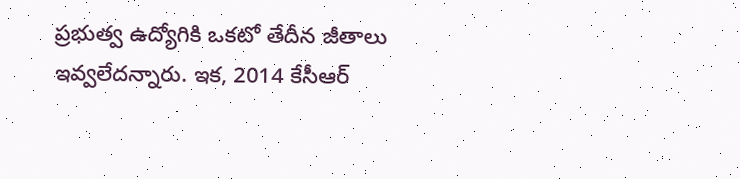ప్రభుత్వ ఉద్యోగికి ఒకటో తేదీన జీతాలు ఇవ్వలేదన్నారు. ఇక, 2014 కేసీఆర్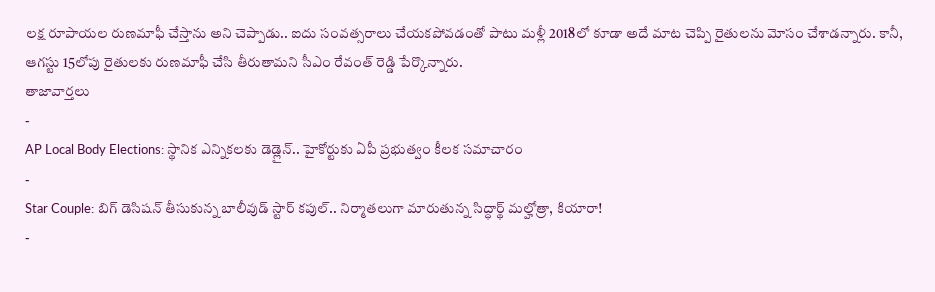లక్ష రూపాయల రుణమాఫీ చేస్తాను అని చెప్పాడు.. ఐదు సంవత్సరాలు చేయకపోవడంతో పాటు మళ్లీ 2018లో కూడా అదే మాట చెప్పి రైతులను మోసం చేశాడన్నారు. కానీ, ఆగస్టు 15లోపు రైతులకు రుణమాఫీ చేసి తీరుతామని సీఎం రేవంత్ రెడ్డి పేర్కొన్నారు.
తాజావార్తలు
-
AP Local Body Elections: స్థానిక ఎన్నికలకు డెడ్లైన్.. హైకోర్టుకు ఏపీ ప్రభుత్వం కీలక సమాచారం
-
Star Couple: బిగ్ డెసిషన్ తీసుకున్న బాలీవుడ్ స్టార్ కపుల్.. నిర్మాతలుగా మారుతున్న సిద్ధార్థ్ మల్హోత్రా, కియారా!
-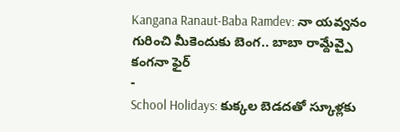Kangana Ranaut-Baba Ramdev: నా యవ్వనం గురించి మీకెందుకు బెంగ.. బాబా రామ్దేవ్పై కంగనా ఫైర్
-
School Holidays: కుక్కల బెడదతో స్కూళ్లకు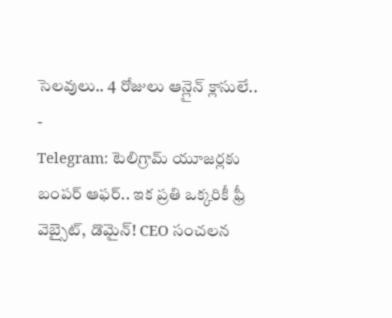సెలవులు.. 4 రోజులు ఆన్లైన్ క్లాసులే..
-
Telegram: టెలిగ్రామ్ యూజర్లకు బంపర్ ఆఫర్.. ఇక ప్రతి ఒక్కరికీ ఫ్రీ వెబ్సైట్, డొమైన్! CEO సంచలన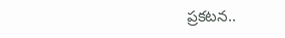ప్రకటన..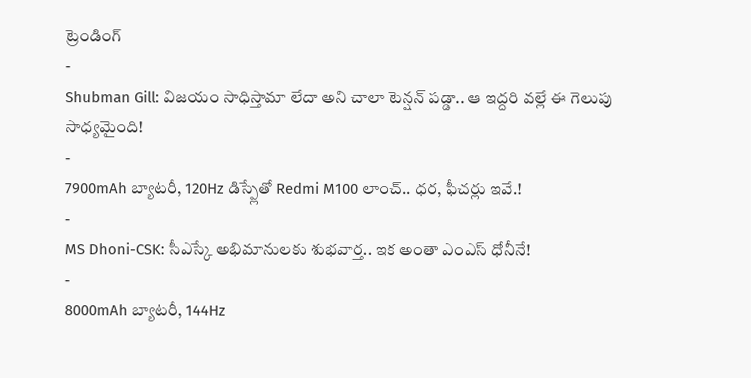ట్రెండింగ్
-
Shubman Gill: విజయం సాధిస్తామా లేదా అని చాలా టెన్షన్ పడ్డా.. ఆ ఇద్దరి వల్లే ఈ గెలుపు సాధ్యమైంది!
-
7900mAh బ్యాటరీ, 120Hz డిస్ప్లేతో Redmi M100 లాంచ్.. ధర, ఫీచర్లు ఇవే.!
-
MS Dhoni-CSK: సీఎస్కే అభిమానులకు శుభవార్త.. ఇక అంతా ఎంఎస్ ధోనీనే!
-
8000mAh బ్యాటరీ, 144Hz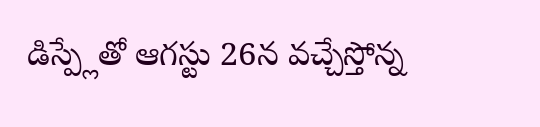డిస్ప్లేతో ఆగస్టు 26న వచ్చేస్తోన్న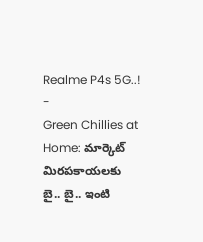Realme P4s 5G..!
-
Green Chillies at Home: మార్కెట్ మిరపకాయలకు బై.. బై.. ఇంటి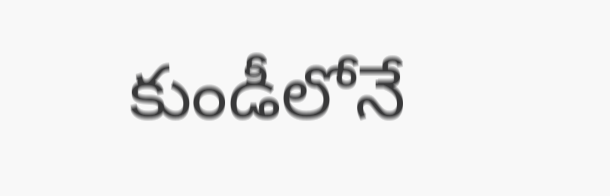కుండీలోనే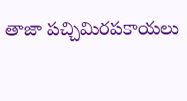తాజా పచ్చిమిరపకాయలు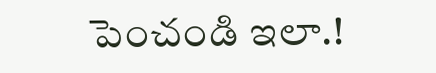పెంచండి ఇలా.!